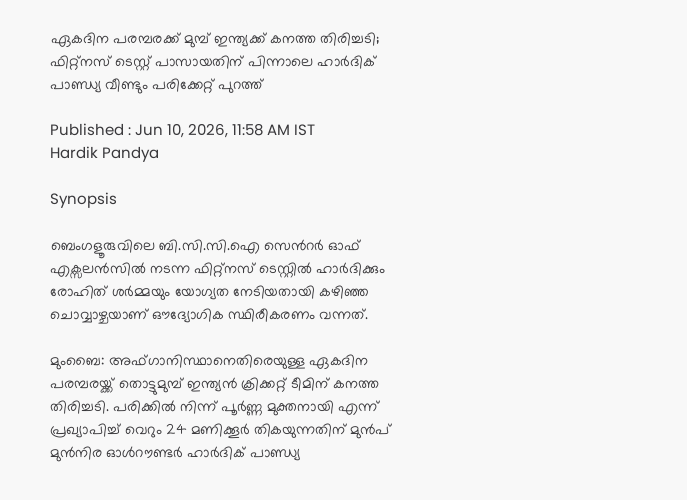ഏകദിന പരമ്പരക്ക് മുമ്പ് ഇന്ത്യക്ക് കനത്ത തിരിച്ചടി; ഫിറ്റ്‌നസ് ടെസ്റ്റ് പാസായതിന് പിന്നാലെ ഹാർദിക് പാണ്ഡ്യ വീണ്ടും പരിക്കേറ്റ് പുറത്ത്

Published : Jun 10, 2026, 11:58 AM IST
Hardik Pandya

Synopsis

ബെംഗളൂരുവിലെ ബി.സി.സി.ഐ സെന്‍റർ ഓഫ് എക്സലൻസിൽ നടന്ന ഫിറ്റ്നസ് ടെസ്റ്റിൽ ഹാർദിക്കും രോഹിത് ശർമ്മയും യോഗ്യത നേടിയതായി കഴിഞ്ഞ ചൊവ്വാഴ്ചയാണ് ഔദ്യോഗിക സ്ഥിരീകരണം വന്നത്.

മുംബൈ: അഫ്ഗാനിസ്ഥാനെതിരെയുള്ള ഏകദിന പരമ്പരയ്ക്ക് തൊട്ടുമുമ്പ് ഇന്ത്യൻ ക്രിക്കറ്റ് ടീമിന് കനത്ത തിരിച്ചടി. പരിക്കിൽ നിന്ന് പൂർണ്ണ മുക്തനായി എന്ന് പ്രഖ്യാപിച്ച് വെറും 24 മണിക്കൂർ തികയുന്നതിന് മുൻപ് മുൻനിര ഓൾറൗണ്ടർ ഹാർദിക് പാണ്ഡ്യ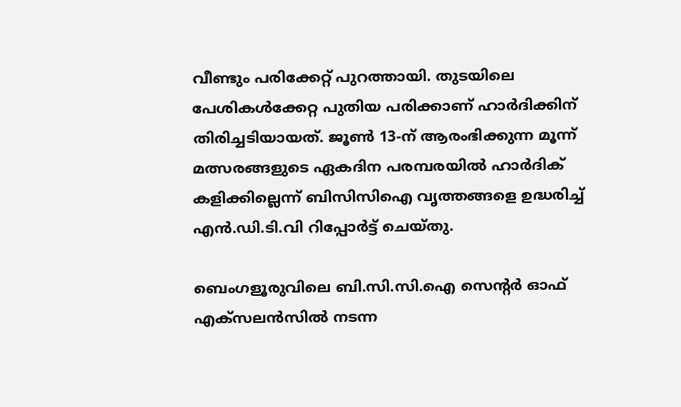വീണ്ടും പരിക്കേറ്റ് പുറത്തായി. തുടയിലെ പേശികൾക്കേറ്റ പുതിയ പരിക്കാണ് ഹാര്‍ദിക്കിന് തിരിച്ചടിയായത്. ജൂൺ 13-ന് ആരംഭിക്കുന്ന മൂന്ന് മത്സരങ്ങളുടെ ഏകദിന പരമ്പരയിൽ ഹാർദിക് കളിക്കില്ലെന്ന് ബിസിസിഐ വൃത്തങ്ങളെ ഉദ്ധരിച്ച് എൻ.ഡി.ടി.വി റിപ്പോർട്ട് ചെയ്തു.

ബെംഗളൂരുവിലെ ബി.സി.സി.ഐ സെന്‍റർ ഓഫ് എക്സലൻസിൽ നടന്ന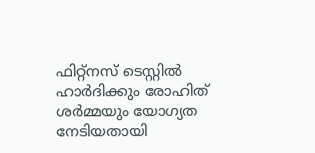ഫിറ്റ്നസ് ടെസ്റ്റിൽ ഹാർദിക്കും രോഹിത് ശർമ്മയും യോഗ്യത നേടിയതായി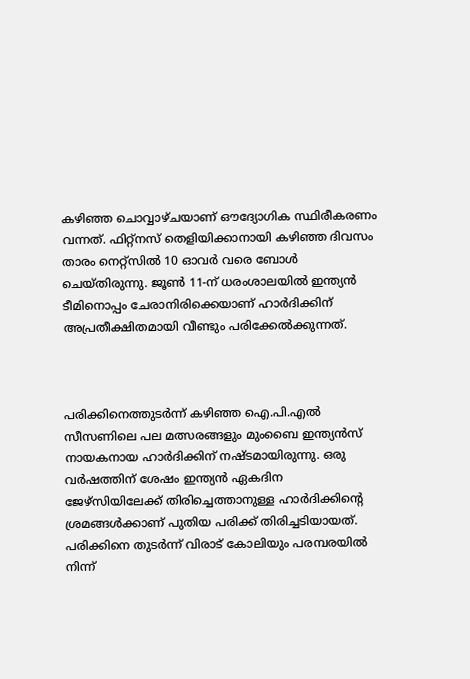കഴിഞ്ഞ ചൊവ്വാഴ്ചയാണ് ഔദ്യോഗിക സ്ഥിരീകരണം വന്നത്. ഫിറ്റ്നസ് തെളിയിക്കാനായി കഴിഞ്ഞ ദിവസം താരം നെറ്റ്സിൽ 10 ഓവർ വരെ ബോൾ ചെയ്തിരുന്നു. ജൂൺ 11-ന് ധരംശാലയിൽ ഇന്ത്യൻ ടീമിനൊപ്പം ചേരാനിരിക്കെയാണ് ഹാര്‍ദിക്കിന് അപ്രതീക്ഷിതമായി വീണ്ടും പരിക്കേൽക്കുന്നത്.



പരിക്കിനെത്തുടർന്ന് കഴിഞ്ഞ ഐ.പി.എൽ സീസണിലെ പല മത്സരങ്ങളും മുംബൈ ഇന്ത്യൻസ് നായകനായ ഹാർദിക്കിന് നഷ്ടമായിരുന്നു. ഒരു വർഷത്തിന് ശേഷം ഇന്ത്യൻ ഏകദിന ജേഴ്സിയിലേക്ക് തിരിച്ചെത്താനുള്ള ഹാര്‍ദിക്കിന്‍റെ ശ്രമങ്ങൾക്കാണ് പുതിയ പരിക്ക് തിരിച്ചടിയായത്. പരിക്കിനെ തുടർന്ന് വിരാട് കോലിയും പരമ്പരയിൽ നിന്ന്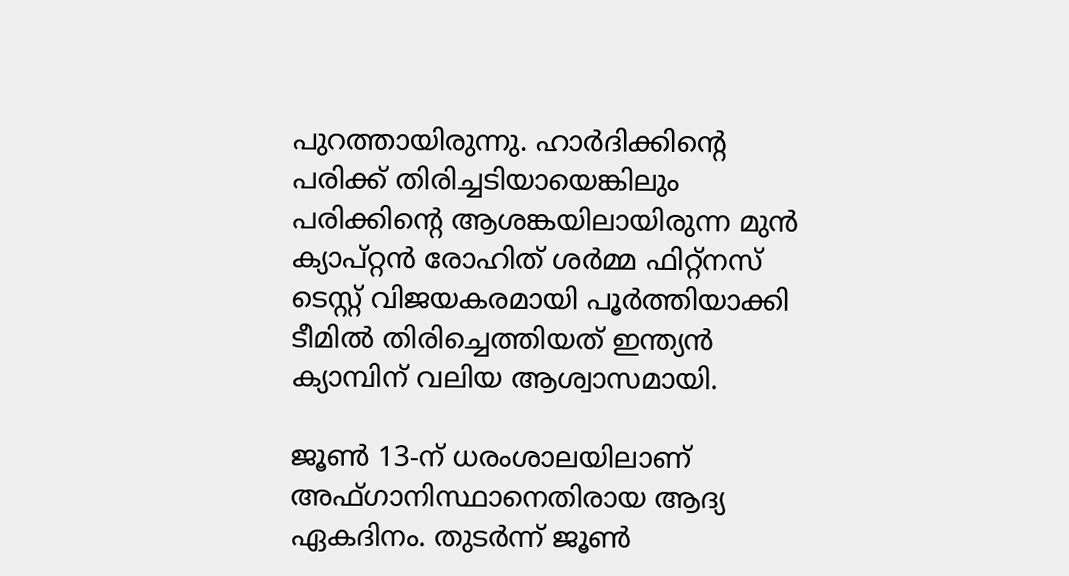പുറത്തായിരുന്നു. ഹാർദിക്കിന്‍റെ പരിക്ക് തിരിച്ചടിയായെങ്കിലും പരിക്കിന്‍റെ ആശങ്കയിലായിരുന്ന മുൻ ക്യാപ്റ്റൻ രോഹിത് ശർമ്മ ഫിറ്റ്നസ് ടെസ്റ്റ് വിജയകരമായി പൂർത്തിയാക്കി ടീമിൽ തിരിച്ചെത്തിയത് ഇന്ത്യൻ ക്യാമ്പിന് വലിയ ആശ്വാസമായി.

ജൂൺ 13-ന് ധരംശാലയിലാണ് അഫ്ഗാനിസ്ഥാനെതിരായ ആദ്യ ഏകദിനം. തുടർന്ന് ജൂൺ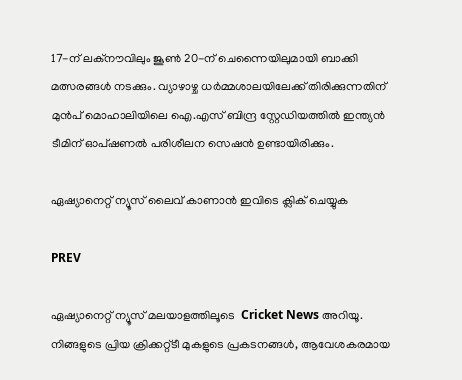17-ന് ലക്നൗവിലും ജൂൺ 20-ന് ചെന്നൈയിലുമായി ബാക്കി മത്സരങ്ങൾ നടക്കും. വ്യാഴാഴ്ച ധർമ്മശാലയിലേക്ക് തിരിക്കുന്നതിന് മുൻപ് മൊഹാലിയിലെ ഐ.എസ് ബിന്ദ്ര സ്റ്റേഡിയത്തിൽ ഇന്ത്യൻ ടീമിന് ഓപ്ഷണൽ പരിശീലന സെഷൻ ഉണ്ടായിരിക്കും.

ഏഷ്യാനെറ്റ് ന്യൂസ് ലൈവ് കാണാന്‍ ഇവിടെ ക്ലിക് ചെയ്യുക

PREV

ഏഷ്യാനെറ്റ് ന്യൂസ് മലയാളത്തിലൂടെ  Cricket News അറിയൂ.  നിങ്ങളുടെ പ്രിയ ക്രിക്കറ്റ്ടീ മുകളുടെ പ്രകടനങ്ങൾ, ആവേശകരമായ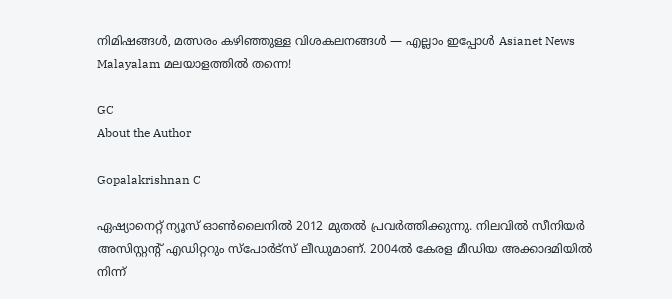നിമിഷങ്ങൾ, മത്സരം കഴിഞ്ഞുള്ള വിശകലനങ്ങൾ — എല്ലാം ഇപ്പോൾ Asianet News Malayalam മലയാളത്തിൽ തന്നെ!

GC
About the Author

Gopalakrishnan C

ഏഷ്യാനെറ്റ് ന്യൂസ് ഓണ്‍ലൈനില്‍ 2012 മുതല്‍ പ്രവര്‍ത്തിക്കുന്നു. നിലവില്‍ സീനിയര്‍ അസിസ്റ്റന്‍റ് എഡിറ്ററും സ്പോർട്സ് ലീഡുമാണ്. 2004ൽ കേരള മീഡിയ അക്കാദമിയില്‍ നിന്ന്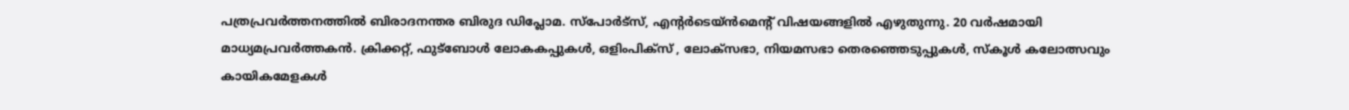പത്രപ്രവര്‍ത്തനത്തില്‍ ബിരാദനന്തര ബിരുദ ഡിപ്ലോമ. സ്പോര്‍ട്സ്, എന്‍റര്‍ടെയ്ൻമെന്‍റ് വിഷയങ്ങളില്‍ എഴുതുന്നു. 20 വര്‍ഷമായി മാധ്യമപ്രവര്‍ത്തകൻ. ക്രിക്കറ്റ്, ഫുട്ബോള്‍ ലോകകപ്പുകൾ, ഒളിംപിക്സ് , ലോക്സഭാ, നിയമസഭാ തെരഞ്ഞെടുപ്പുകള്‍, സ്കൂള്‍ കലോത്സവും കായികമേളകള്‍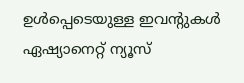ഉള്‍പ്പെടെയുള്ള ഇവന്‍റുകള്‍ ഏഷ്യാനെറ്റ് ന്യൂസ്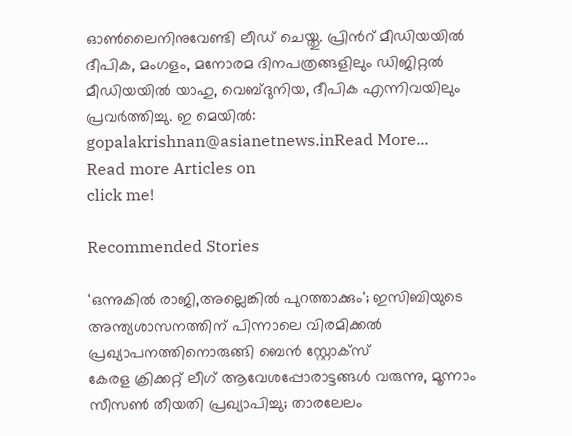ഓണ്‍ലൈനിനുവേണ്ടി ലീഡ് ചെയ്തു. പ്രിന്‍റ് മീഡിയയില്‍ ദീപിക, മംഗളം, മനോരമ ദിനപത്രങ്ങളിലും ഡിജിറ്റൽ മീഡിയയില്‍ യാഹു, വെബ്ദുനിയ, ദീപിക എന്നിവയിലും പ്രവര്‍ത്തിച്ചു. ഇ മെയില്‍: gopalakrishnan@asianetnews.inRead More...
Read more Articles on
click me!

Recommended Stories

'ഒന്നുകിൽ രാജി,അല്ലെങ്കിൽ പുറത്താക്കും'; ഇസിബിയുടെ അന്ത്യശാസനത്തിന് പിന്നാലെ വിരമിക്കല്‍ പ്രഖ്യാപനത്തിനൊരുങ്ങി ബെൻ സ്റ്റോക്സ്
കേരള ക്രിക്കറ്റ് ലീഗ് ആവേശപ്പോരാട്ടങ്ങള്‍ വരുന്നു, മൂന്നാം സീസൺ തീയതി പ്രഖ്യാപിച്ചു; താരലേലം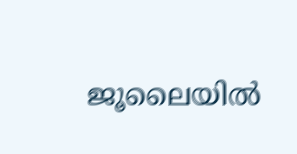ജൂലൈയിൽ